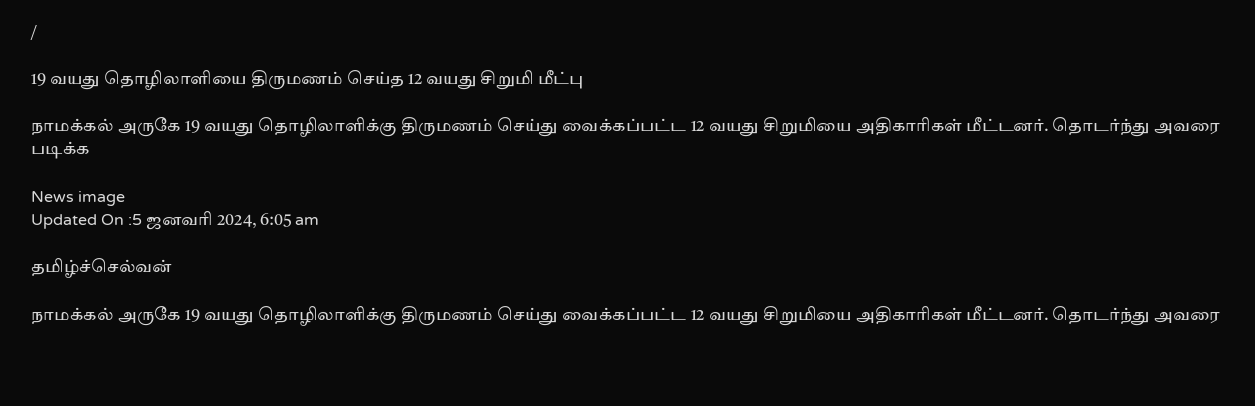/

19 வயது தொழிலாளியை திருமணம் செய்த 12 வயது சிறுமி மீட்பு

நாமக்கல் அருகே 19 வயது தொழிலாளிக்கு திருமணம் செய்து வைக்கப்பட்ட 12 வயது சிறுமியை அதிகாரிகள் மீட்டனர். தொடர்ந்து அவரை படிக்க

News image
Updated On :5 ஜனவரி 2024, 6:05 am

தமிழ்ச்செல்வன்

நாமக்கல் அருகே 19 வயது தொழிலாளிக்கு திருமணம் செய்து வைக்கப்பட்ட 12 வயது சிறுமியை அதிகாரிகள் மீட்டனர். தொடர்ந்து அவரை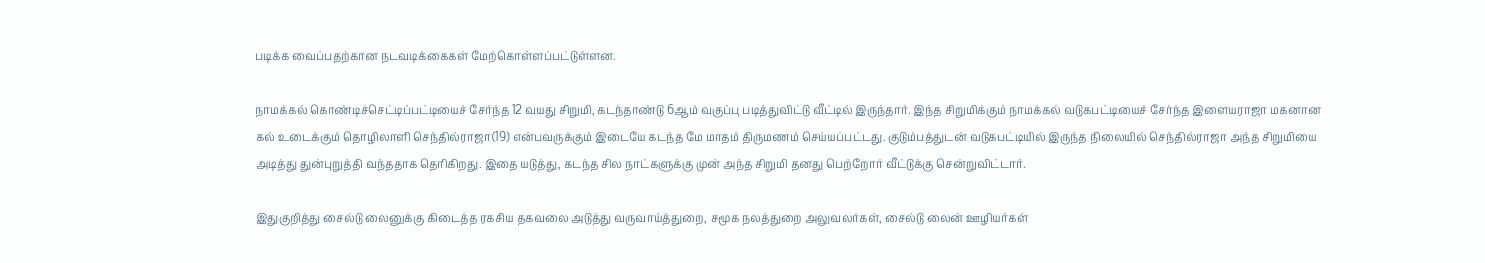படிக்க வைப்பதற்கான நடவடிக்கைகள் மேற்கொள்ளப்பட்டுள்ளன.

நாமக்கல் கொண்டிச்செட்டிப்பட்டியைச் சேர்ந்த 12 வயது சிறுமி, கடந்தாண்டு 6ஆம் வகுப்பு படித்துவிட்டு வீட்டில் இருந்தார். இந்த சிறுமிக்கும் நாமக்கல் வடுகபட்டியைச் சேர்ந்த இளையராஜா மகனான கல் உடைக்கும் தொழிலாளி செந்தில்ராஜா(19) என்பவருக்கும் இடையே கடந்த மே மாதம் திருமணம் செய்யப்பட்டது. குடும்பத்துடன் வடுகபட்டியில் இருந்த நிலையில் செந்தில்ராஜா அந்த சிறுமியை அடித்து துன்புறுத்தி வந்ததாக தெரிகிறது. இதை யடுத்து, கடந்த சில நாட்களுக்கு முன் அந்த சிறுமி தனது பெற்றோர் வீட்டுக்கு சென்றுவிட்டார்.

இதுகுறித்து சைல்டு லைனுக்கு கிடைத்த ரகசிய தகவலை அடுத்து வருவாய்த்துறை, சமூக நலத்துறை அலுவலர்கள், சைல்டு லைன் ஊழியர்கள்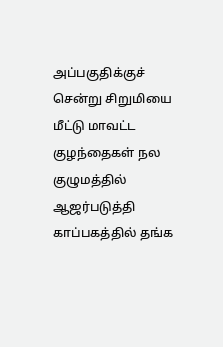அப்பகுதிக்குச் சென்று சிறுமியை மீட்டு மாவட்ட குழந்தைகள் நல குழுமத்தில் ஆஜர்படுத்தி காப்பகத்தில் தங்க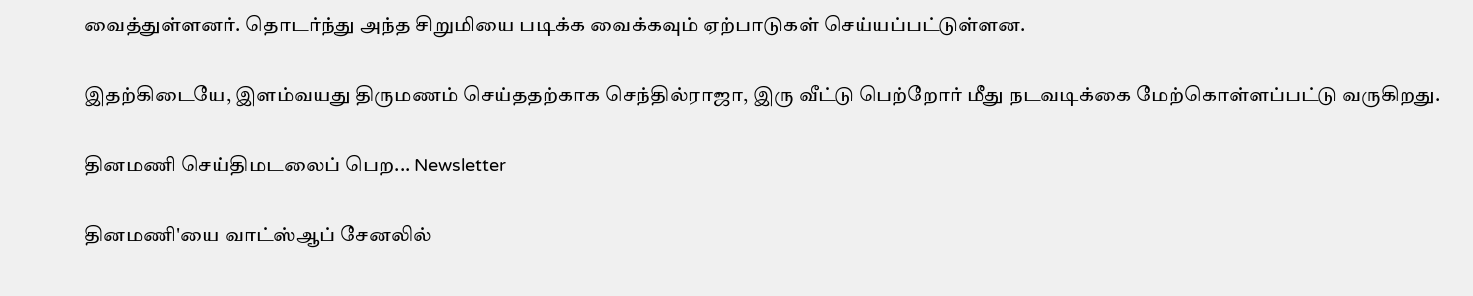வைத்துள்ளனர். தொடர்ந்து அந்த சிறுமியை படிக்க வைக்கவும் ஏற்பாடுகள் செய்யப்பட்டுள்ளன.

இதற்கிடையே, இளம்வயது திருமணம் செய்ததற்காக செந்தில்ராஜா, இரு வீட்டு பெற்றோர் மீது நடவடிக்கை மேற்கொள்ளப்பட்டு வருகிறது.

தினமணி செய்திமடலைப் பெற... Newsletter

தினமணி'யை வாட்ஸ்ஆப் சேனலில்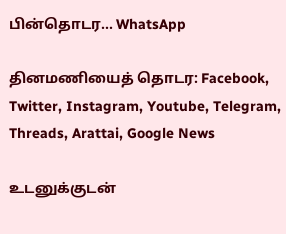பின்தொடர... WhatsApp

தினமணியைத் தொடர: Facebook, Twitter, Instagram, Youtube, Telegram, Threads, Arattai, Google News

உடனுக்குடன்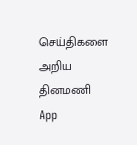செய்திகளை அறிய தினமணி App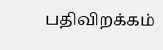பதிவிறக்கம்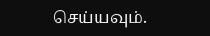செய்யவும்.